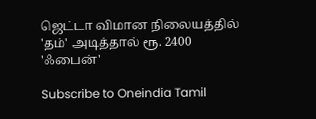ஜெட்டா விமான நிலையத்தில் 'தம்' அடித்தால் ரூ. 2400 'ஃபைன்'

Subscribe to Oneindia Tamil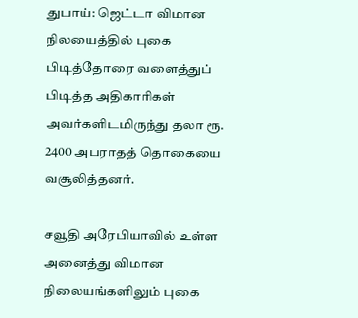துபாய்: ஜெட்டா விமான நிலயைத்தில் புகை பிடித்தோரை வளைத்துப் பிடித்த அதிகாரிகள் அவர்களிடமிருந்து தலா ரூ. 2400 அபராதத் தொகையை வசூலித்தனர்.

சவூதி அரேபியாவில் உள்ள அனைத்து விமான நிலையங்களிலும் புகை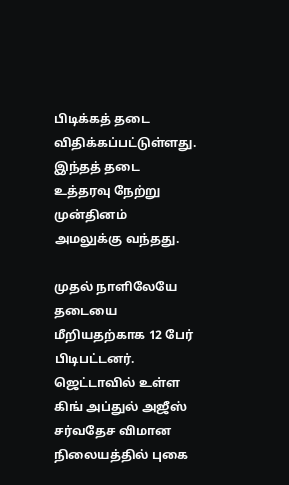பிடிக்கத் தடை விதிக்கப்பட்டுள்ளது. இந்தத் தடை உத்தரவு நேற்று முன்தினம் அமலுக்கு வந்தது.

முதல் நாளிலேயே தடையை மீறியதற்காக 12 பேர் பிடிபட்டனர். ஜெட்டாவில் உள்ள கிங் அப்துல் அஜீஸ் சர்வதேச விமான நிலையத்தில் புகை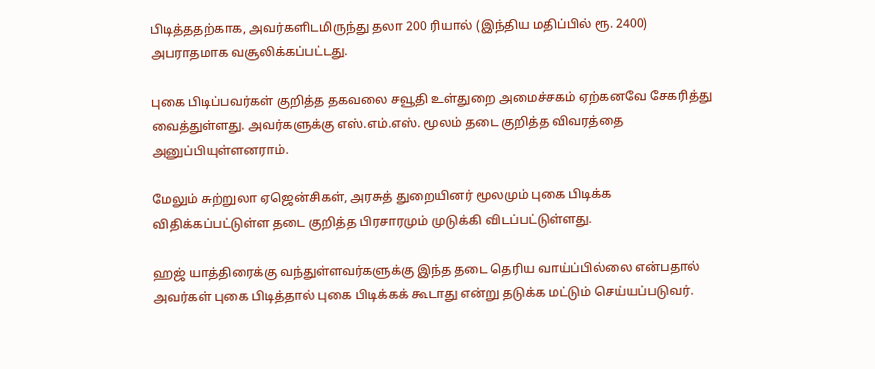பிடித்ததற்காக, அவர்களிடமிருந்து தலா 200 ரியால் (இந்திய மதிப்பில் ரூ. 2400) அபராதமாக வசூலிக்கப்பட்டது.

புகை பிடிப்பவர்கள் குறித்த தகவலை சவூதி உள்துறை அமைச்சகம் ஏற்கனவே சேகரித்து வைத்துள்ளது. அவர்களுக்கு எஸ்.எம்.எஸ். மூலம் தடை குறித்த விவரத்தை அனுப்பியுள்ளனராம்.

மேலும் சுற்றுலா ஏஜென்சிகள், அரசுத் துறையினர் மூலமும் புகை பிடிக்க விதிக்கப்பட்டுள்ள தடை குறித்த பிரசாரமும் முடுக்கி விடப்பட்டுள்ளது.

ஹஜ் யாத்திரைக்கு வந்துள்ளவர்களுக்கு இந்த தடை தெரிய வாய்ப்பில்லை என்பதால் அவர்கள் புகை பிடித்தால் புகை பிடிக்கக் கூடாது என்று தடுக்க மட்டும் செய்யப்படுவர்.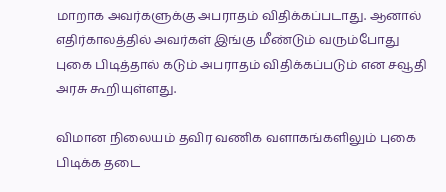மாறாக அவர்களுக்கு அபராதம் விதிக்கப்படாது. ஆனால் எதிர்காலத்தில் அவர்கள் இங்கு மீண்டும் வரும்போது புகை பிடித்தால் கடும் அபராதம் விதிக்கப்படும் என சவூதி அரசு கூறியுள்ளது.

விமான நிலையம் தவிர வணிக வளாகங்களிலும் புகை பிடிக்க தடை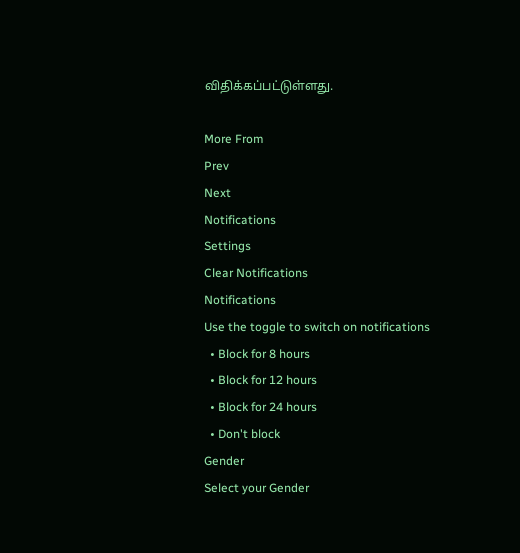விதிக்கப்பட்டுள்ளது.

More From
Prev
Next
Notifications
Settings
Clear Notifications
Notifications
Use the toggle to switch on notifications
  • Block for 8 hours
  • Block for 12 hours
  • Block for 24 hours
  • Don't block
Gender
Select your Gender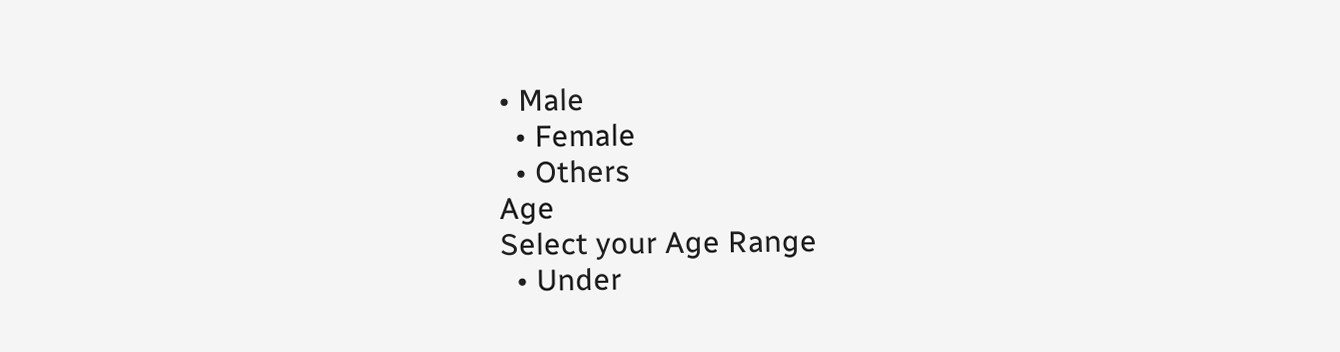• Male
  • Female
  • Others
Age
Select your Age Range
  • Under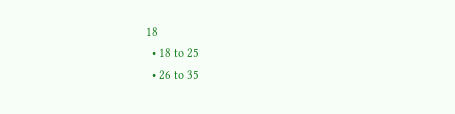18
  • 18 to 25
  • 26 to 35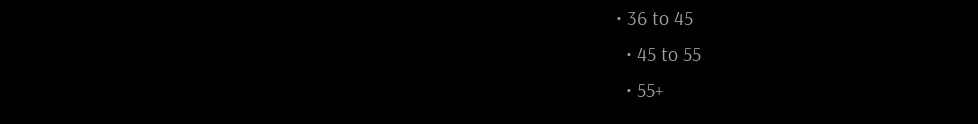• 36 to 45
  • 45 to 55
  • 55+